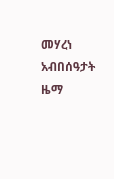መሃረነ አብበሰዓታት ዜማ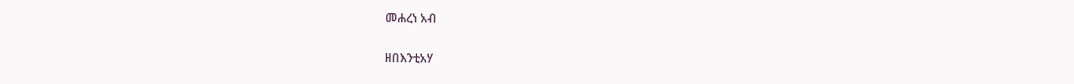መሐረነ አብ

ዘበእንቲአሃ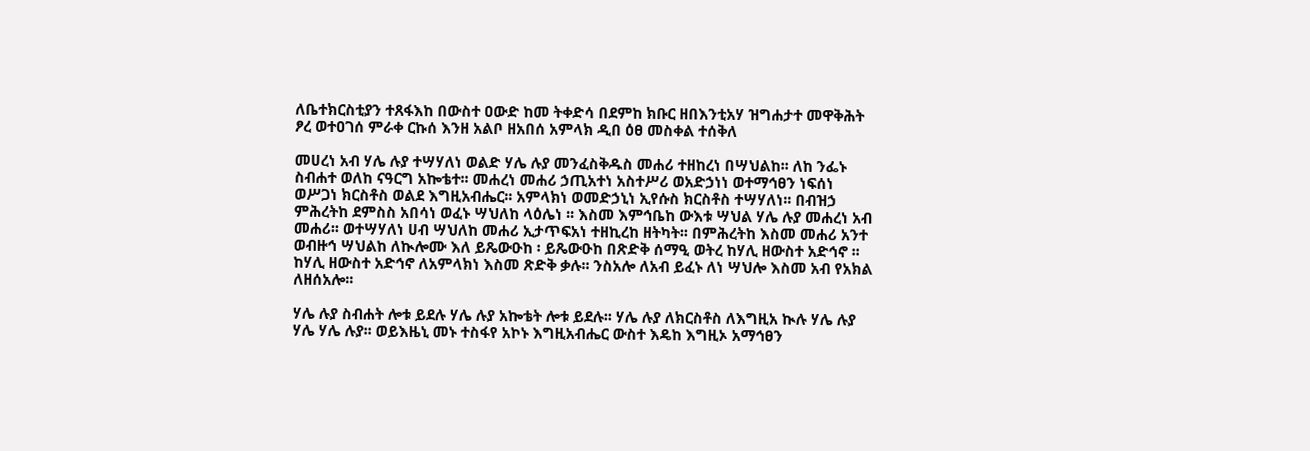ለቤተክርስቲያን ተጸፋእከ በውስተ ዐውድ ከመ ትቀድሳ በደምከ ክቡር ዘበእንቲአሃ ዝግሐታተ መዋቅሕት ፆረ ወተዐገሰ ምራቀ ርኩሰ እንዘ አልቦ ዘአበሰ አምላክ ዲበ ዕፀ መስቀል ተሰቅለ

መሀረነ አብ ሃሌ ሉያ ተሣሃለነ ወልድ ሃሌ ሉያ መንፈስቅዱስ መሐሪ ተዘከረነ በሣህልከ፡፡ ለከ ንፌኑ ስብሐተ ወለከ ናዓርግ አኰቴተ፡፡ መሐረነ መሐሪ ኃጢአተነ አስተሥሪ ወአድኃነነ ወተማኅፀን ነፍሰነ ወሥጋነ ክርስቶስ ወልደ እግዚአብሔር፡፡ አምላክነ ወመድኃኒነ ኢየሱስ ክርስቶስ ተሣሃለነ፡፡ በብዝኃ ምሕረትከ ደምስስ አበሳነ ወፈኑ ሣህለከ ላዕሌነ ፡፡ እስመ እምኅቤከ ውእቱ ሣህል ሃሌ ሉያ መሐረነ አብ መሐሪ፡፡ ወተሣሃለነ ሀብ ሣህለከ መሐሪ ኢታጥፍአነ ተዘኪረከ ዘትካት፡፡ በምሕረትከ እስመ መሐሪ አንተ ወብዙኅ ሣህልከ ለኲሎሙ እለ ይጼውዑከ ፡ ይጼውዑከ በጽድቅ ሰማዒ ወትረ ከሃሊ ዘውስተ አድኅኖ ፡፡ ከሃሊ ዘውስተ አድኅኖ ለአምላክነ እስመ ጽድቅ ቃሉ፡፡ ንስአሎ ለአብ ይፈኑ ለነ ሣህሎ እስመ አብ የአክል ለዘሰአሎ፡፡

ሃሌ ሉያ ስብሐት ሎቱ ይደሉ ሃሌ ሉያ አኰቴት ሎቱ ይደሉ፡፡ ሃሌ ሉያ ለክርስቶስ ለእግዚአ ኲሉ ሃሌ ሉያ ሃሌ ሃሌ ሉያ፡፡ ወይእዜኒ መኑ ተስፋየ አኮኑ እግዚአብሔር ውስተ እዴከ እግዚኦ አማኅፀን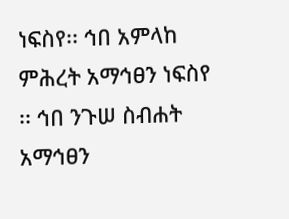ነፍስየ፡፡ ኅበ አምላከ ምሕረት አማኅፀን ነፍስየ ፡፡ ኅበ ንጉሠ ስብሐት አማኅፀን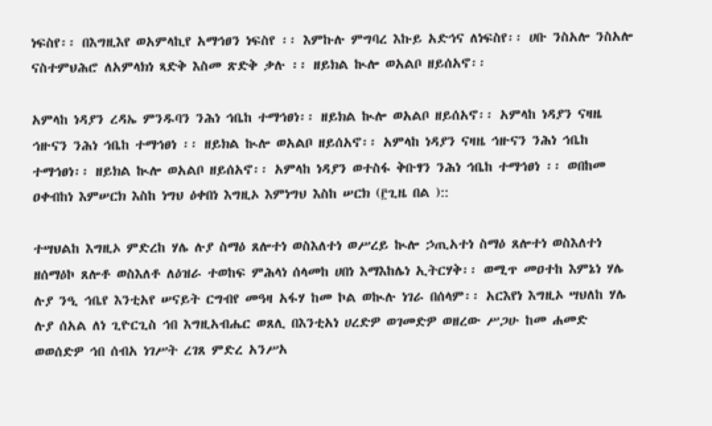ነፍስየ፡፡ በእግዚእየ ወአምላኪየ አማኅፀን ነፍስየ ፡፡ እምኩሉ ምግባረ እኩይ አድኅና ለነፍስየ፡፡ ሀቡ ንስአሎ ንስአሎ ናስተምህሕሮ ለአምላክነ ጻድቅ እስመ ጽድቅ ቃሉ ፡፡ ዘይክል ኲሎ ወአልቦ ዘይሰአኖ፡፡

አምላከ ነዳያን ረዳኤ ምንዱባን ንሕነ ኅቤከ ተማኅፀነ፡፡ ዘይክል ኲሎ ወአልቦ ዘይሰአኖ፡፡ አምላከ ነዳያን ናዛዜ ኅዙናን ንሕነ ኅቤከ ተማኅፀነ ፡፡ ዘይክል ኲሎ ወአልቦ ዘይሰአኖ፡፡ አምላከ ነዳያን ናዛዜ ኅዙናን ንሕነ ኅቤከ ተማኅፀነ፡፡ ዘይክል ኲሎ ወአልቦ ዘይሰአኖ፡፡ አምላከ ነዳያን ወተስፋ ቅቡፃን ንሕነ ኅቤከ ተማኅፀነ ፡፡ ወበከመ ዐቀብከነ እምሠርክ እስከ ነግህ ዕቀበነ እግዚኦ እምነግህ እስከ ሠርክ (፫ጊዜ በል )::

ተሣህልከ እግዚኦ ምድረከ ሃሌ ሉያ ስማዕ ጸሎተነ ወስእለተነ ወሥረይ ኲሎ ኃጢአተነ ስማዕ ጸሎተነ ወስእለተነ ዘሰማዕኮ ጸሎቶ ወስእለቶ ለዕዝራ ተወከፍ ምሕላነ ሰላመከ ሀበነ እማእከሌነ ኢትርሃቅ፡፡ ወሚጥ መዐተከ እምኔነ ሃሌ ሉያ ንዒ ኅቤየ እንቲአየ ሠናይት ርግብየ መዓዛ አፋሃ ከመ ኮል ወኲሉ ነገራ በሰላም፡፡ አርእየነ እግዚኦ ሣህለከ ሃሌ ሉያ ሰአል ለነ ጊዮርጊስ ኅበ እግዚአብሔር ወጸሊ በእንቲአነ ሀረድዎ ወገመድዎ ወዘረው ሥጋሁ ከመ ሐመድ ወወሰድዎ ኅበ ሰብአ ነገሥት ረገጸ ምድረ አንሥአ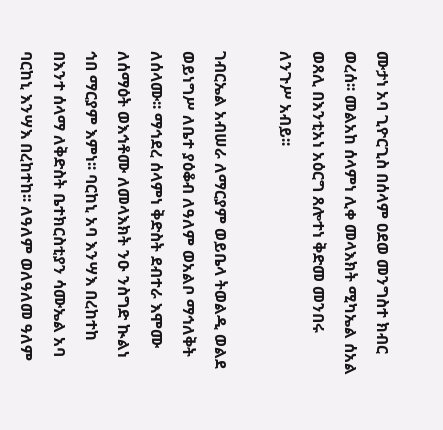ሙታነ አባ ጊዮርጊስ በሰላም ዐደወ መንግስተ ክብር ወረሰ፡፡ መልአከ ሰላምነ ሊቀ መላእክት ሚካኤል ሰአል ወጸሊ በእንቲአነ አዕርግ ጸሎተነ ቅድመ መንበሩ ለንጉሥ አብይ፡፡

ገብርኤል አብሠራ ለማርያም ወይቤላ ትወልዲ ወልደ ወይነግሥ ለቤተ ያዕቆብ ለዓለም ወአልቦ ማኅለቅት ለሰላሙ፡፡ ማኅደረ ሰላምነ ቅድስት ደብተራ እሞሙ ለሰማዕት ወእኅቶሙ ለመላእክት ንዑ ንስግድ ኲልነ ኅበ ማርያም እምነ፡፡ ባርከኒ አባ እንሣእ በረከተከ በእንተ ሰላማ ለቅድስት ቤተክርስቲያን ሳሙኤል አባ ባርከኒ እንሣእ በረከተከ፡፡ ለዓለም ወለዓለመ ዓለም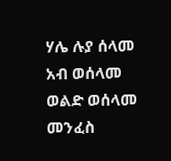ሃሌ ሉያ ሰላመ አብ ወሰላመ ወልድ ወሰላመ መንፈስ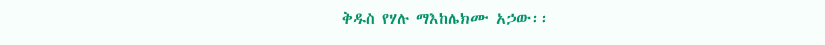ቅዱስ የሃሉ ማእከሌክሙ አኃው፡፡